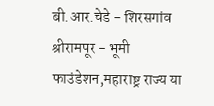बी.आर.चेडे - शिरसगांव
श्रीरामपूर - भूमी फाउंडेशन,महाराष्ट्र राज्य या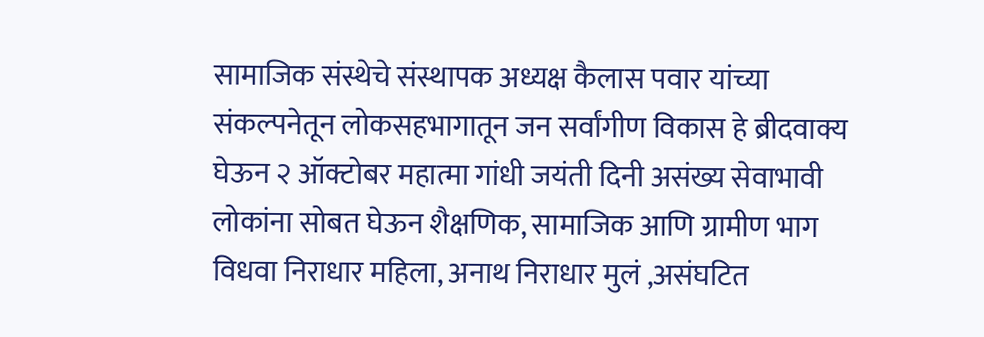सामाजिक संस्थेचे संस्थापक अध्यक्ष कैलास पवार यांच्या संकल्पनेतून लोकसहभागातून जन सर्वांगीण विकास हे ब्रीदवाक्य घेऊन २ ऑक्टोबर महात्मा गांधी जयंती दिनी असंख्य सेवाभावी लोकांना सोबत घेऊन शैक्षणिक, सामाजिक आणि ग्रामीण भाग विधवा निराधार महिला, अनाथ निराधार मुलं ,असंघटित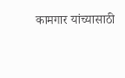कामगार यांच्यासाठी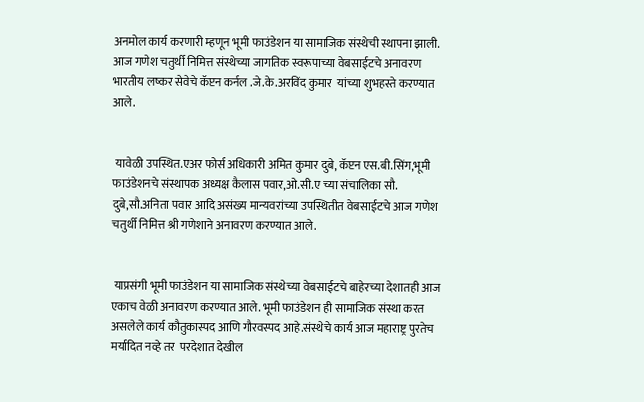अनमोल कार्य करणारी म्हणून भूमी फाउंडेशन या सामाजिक संस्थेची स्थापना झाली. आज गणेश चतुर्थी निमित्त संस्थेच्या जागतिक स्वरूपाच्या वेबसाईटचे अनावरण भारतीय लष्कर सेवेचे कॅप्टन कर्नल .जे.के.अरविंद कुमार  यांच्या शुभहस्ते करण्यात आले.


 यावेळी उपस्थित.एअर फोर्स अधिकारी अमित कुमार दुबे, कॅप्टन एस.बी.सिंग,भूमी फाउंडेशनचे संस्थापक अध्यक्ष कैलास पवार,ओ.सी.ए च्या संचालिका सौ. दुबे,सौ.अनिता पवार आदि असंख्य मान्यवरांच्या उपस्थितीत वेबसाईटचे आज गणेश चतुर्थी निमित्त श्री गणेशाने अनावरण करण्यात आले.


 याप्रसंगी भूमी फाउंडेशन या सामाजिक संस्थेच्या वेबसाईटचे बाहेरच्या देशातही आज एकाच वेळी अनावरण करण्यात आले. भूमी फाउंडेशन ही सामाजिक संस्था करत असलेले कार्य कौतुकास्पद आणि गौरवस्पद आहे.संस्थेचे कार्य आज महाराष्ट्र पुरतेच मर्यादित नव्हे तर  परदेशात देखील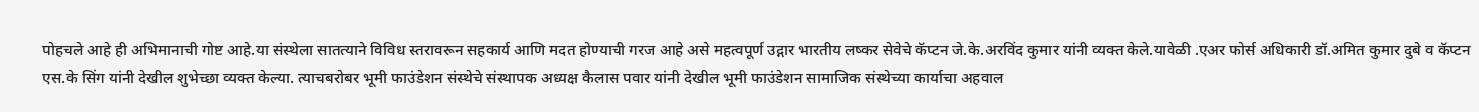पोहचले आहे ही अभिमानाची गोष्ट आहे.या संस्थेला सातत्याने विविध स्तरावरून सहकार्य आणि मदत होण्याची गरज आहे असे महत्वपूर्ण उद्गार भारतीय लष्कर सेवेचे कॅप्टन जे.के.अरविंद कुमार यांनी व्यक्त केले.यावेळी .एअर फोर्स अधिकारी डॉ.अमित कुमार दुबे व कॅप्टन एस.के सिंग यांनी देखील शुभेच्छा व्यक्त केल्या. त्याचबरोबर भूमी फाउंडेशन संस्थेचे संस्थापक अध्यक्ष कैलास पवार यांनी देखील भूमी फाउंडेशन सामाजिक संस्थेच्या कार्याचा अहवाल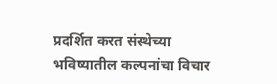प्रदर्शित करत संस्थेच्या भविष्यातील कल्पनांचा विचार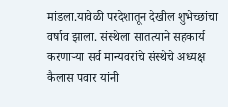मांडला.यावेळी परदेशातून देखील शुभेच्छांचा वर्षाव झाला. संस्थेला सातत्याने सहकार्य करणाऱ्या सर्व मान्यवरांचे संस्थेचे अध्यक्ष कैलास पवार यांनी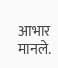आभार मानले.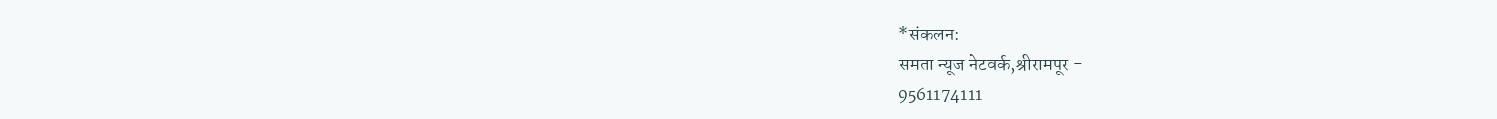*संकलन:
समता न्यूज नेटवर्क,श्रीरामपूर -
9561174111